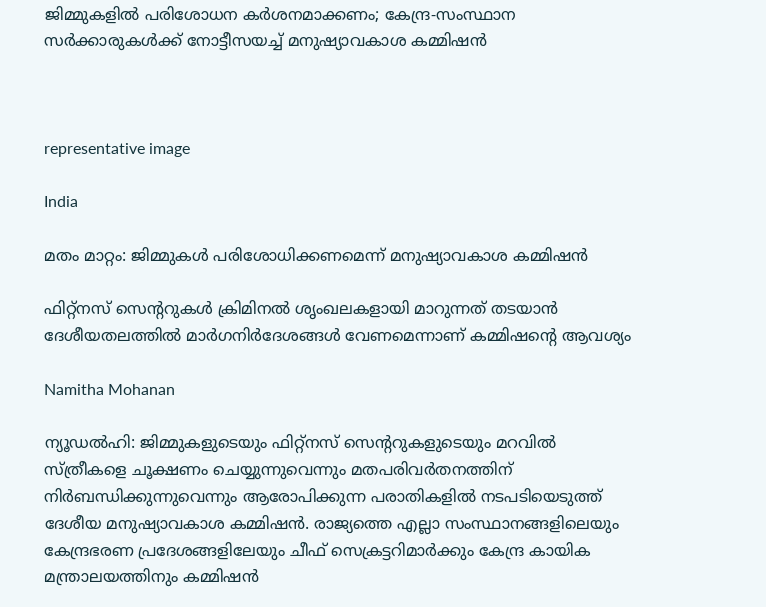ജിമ്മുകളിൽ പരിശോധന കർശനമാക്കണം; കേന്ദ്ര-സംസ്ഥാന സർക്കാരുകൾക്ക് നോട്ടീസയച്ച് മനുഷ്യാവകാശ കമ്മിഷൻ



representative image

India

മതം മാറ്റം: ജിമ്മുകൾ പരിശോധിക്കണമെന്ന് മനുഷ്യാവകാശ കമ്മിഷൻ

ഫിറ്റ്നസ് സെന്‍ററുകൾ ക്രിമിനൽ ശൃംഖലകളായി മാറുന്നത് തടയാൻ ദേശീയതലത്തിൽ മാർഗനിർദേശങ്ങൾ വേണമെന്നാണ് കമ്മിഷന്‍റെ ആവശ്യം

Namitha Mohanan

ന്യൂഡൽ‌ഹി: ജിമ്മുകളുടെയും ഫിറ്റ്നസ് സെന്‍ററുകളുടെയും മറവിൽ സ്ത്രീകളെ ചൂക്ഷണം ചെയ്യുന്നുവെന്നും മതപരിവർതനത്തിന് നിർബന്ധിക്കുന്നുവെന്നും ആരോപിക്കുന്ന പരാതികളിൽ നടപടിയെടുത്ത് ദേശീയ മനുഷ്യാവകാശ കമ്മിഷൻ. രാജ്യത്തെ എല്ലാ സംസ്ഥാനങ്ങളിലെയും കേന്ദ്രഭരണ പ്രദേശങ്ങളിലേയും ചീഫ് സെക്രട്ടറിമാർക്കും കേന്ദ്ര കായിക മന്ത്രാലയത്തിനും കമ്മിഷൻ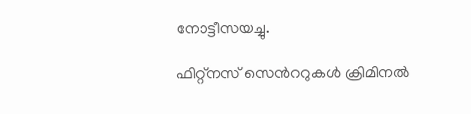നോട്ടീസയച്ചു.

ഫിറ്റ്നസ് സെന്‍ററുകൾ ക്രിമിനൽ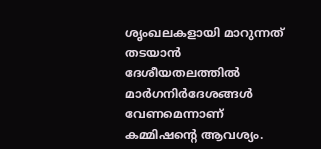ശൃംഖലകളായി മാറുന്നത് തടയാൻ ദേശീയതലത്തിൽ മാർഗനിർദേശങ്ങൾ വേണമെന്നാണ് കമ്മിഷന്‍റെ ആവശ്യം.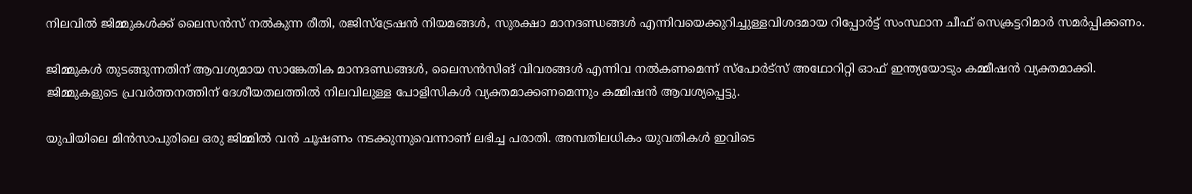നിലവിൽ ജിമ്മുകൾക്ക് ലൈസൻസ് നൽകുന്ന രീതി, രജിസ്ട്രേഷൻ നിയമങ്ങൾ, സുരക്ഷാ മാനദണ്ഡങ്ങൾ എന്നിവയെക്കുറിച്ചുള്ളവിശദമായ റിപ്പോർട്ട് സംസ്ഥാന ചീഫ് സെക്രട്ടറിമാർ സമർപ്പിക്കണം.

ജിമ്മുകൾ തുടങ്ങുന്നതിന് ആവശ്യമായ സാങ്കേതിക മാനദണ്ഡങ്ങൾ, ലൈസൻസിങ് വിവരങ്ങൾ എന്നിവ നൽകണമെന്ന് സ്പോർട്സ് അഥോറിറ്റി ഓഫ് ഇന്ത്യയോടും കമ്മീഷൻ വ്യക്തമാക്കി. ജിമ്മുകളുടെ പ്രവർത്തനത്തിന് ദേശീയതലത്തിൽ നിലവിലുള്ള പോളിസികൾ വ്യക്തമാക്കണമെന്നും കമ്മിഷൻ ആവശ്യപ്പെട്ടു.

യുപിയിലെ മിൻസാപുരിലെ ഒരു ജിമ്മിൽ വൻ ചൂഷണം നടക്കുന്നുവെന്നാണ് ലഭിച്ച പരാതി. അമ്പതിലധികം യുവതികൾ ഇവിടെ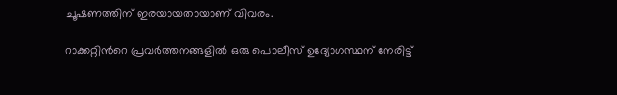ചൂഷണത്തിന് ഇരയായതായാണ് വിവരം.

റാക്കറ്റിന്‍റെ പ്രവർത്തനങ്ങളിൽ ഒരു പൊലീസ് ഉദ്യോഗസ്ഥന് നേരിട്ട്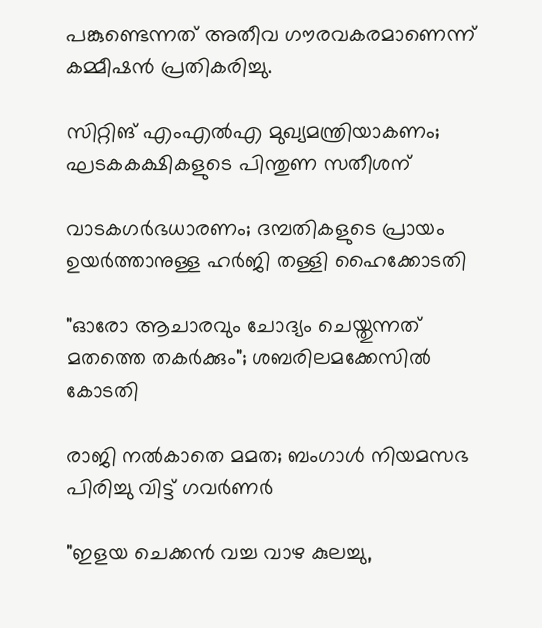പങ്കുണ്ടെന്നത് അതീവ ഗൗരവകരമാണെന്ന് കമ്മീഷൻ പ്രതികരിച്ചു.

സിറ്റിങ് എംഎൽഎ മുഖ്യമന്ത്രിയാകണം; ഘടകകക്ഷികളുടെ പിന്തുണ സതീശന്

വാടകഗർഭധാരണം; ദമ്പതികളുടെ പ്രായം ഉയർത്താനുള്ള ഹർജി തള്ളി ഹൈക്കോടതി

"ഓരോ ആചാരവും ചോദ്യം ചെയ്തുന്നത് മതത്തെ തകർക്കും"; ശബരിലമക്കേസിൽ കോടതി

രാജി നൽകാതെ മമത; ബംഗാൾ നിയമസഭ പിരിച്ചു വിട്ട് ഗവർണർ

"ഇളയ ചെക്കൻ വച്ച വാഴ കുലച്ചു,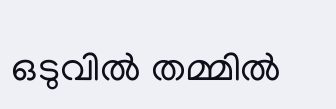ഒടുവിൽ തമ്മിൽ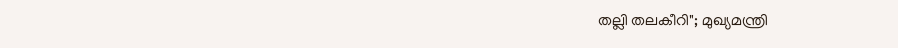തല്ലി തലകീറി"; മുഖ്യമന്ത്രി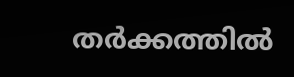തർക്കത്തിൽ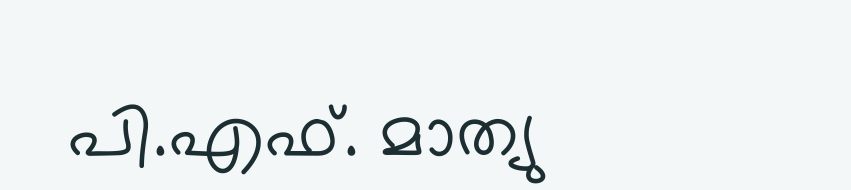പി.എഫ്. മാത്യു